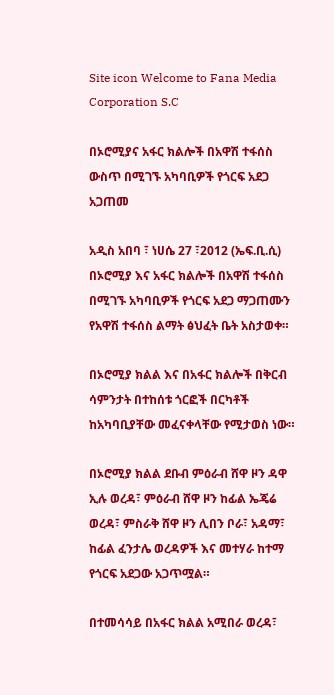Site icon Welcome to Fana Media Corporation S.C

በኦሮሚያና አፋር ክልሎች በአዋሽ ተፋሰስ ውስጥ በሚገኙ አካባቢዎች የጎርፍ አደጋ አጋጠመ

አዲስ አበባ ፣ ነሀሴ 27 ፣2012 (ኤፍ.ቢ.ሲ) በኦሮሚያ እና አፋር ክልሎች በአዋሽ ተፋሰስ በሚገኙ አካባቢዎች የጎርፍ አደጋ ማጋጠሙን የአዋሽ ተፋሰስ ልማት ፅህፈት ቤት አስታወቀ።

በኦሮሚያ ክልል እና በአፋር ክልሎች በቅርብ ሳምንታት በተከሰቱ ጎርፎች በርካቶች ከአካባቢያቸው መፈናቀላቸው የሚታወስ ነው።

በኦሮሚያ ክልል ደቡብ ምዕራብ ሸዋ ዞን ዳዋ ኢሉ ወረዳ፣ ምዕራብ ሸዋ ዞን ከፊል ኤጄሬ ወረዳ፣ ምስራቅ ሸዋ ዞን ሊበን ቦራ፣ አዳማ፣ ከፊል ፈንታሌ ወረዳዎች እና መተሃራ ከተማ የጎርፍ አደጋው አጋጥሟል።

በተመሳሳይ በአፋር ክልል አሚበራ ወረዳ፣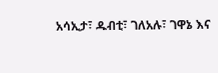አሳኢታ፣ ዱብቲ፣ ገለአሉ፣ ገዋኔ እና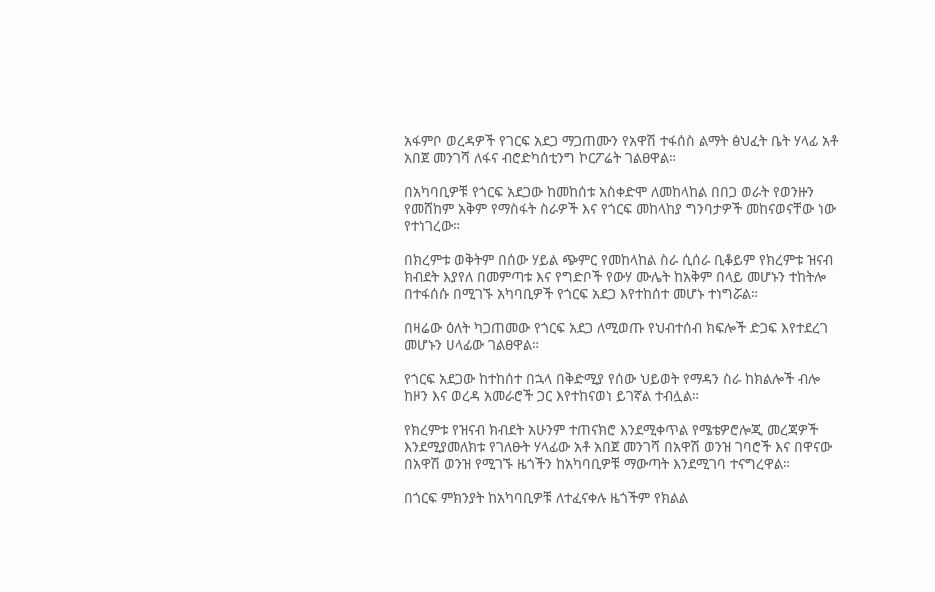አፋምቦ ወረዳዎች የገርፍ አደጋ ማጋጠሙን የአዋሽ ተፋሰስ ልማት ፅህፈት ቤት ሃላፊ አቶ አበጀ መንገሻ ለፋና ብሮድካሰቲንግ ኮርፖሬት ገልፀዋል።

በአካባቢዎቹ የጎርፍ አደጋው ከመከሰቱ አስቀድሞ ለመከላከል በበጋ ወራት የወንዙን የመሸከም አቅም የማስፋት ስራዎች እና የጎርፍ መከላከያ ግንባታዎች መከናወናቸው ነው የተነገረው።

በክረምቱ ወቅትም በሰው ሃይል ጭምር የመከላከል ስራ ሲሰራ ቢቆይም የክረምቱ ዝናብ ክብደት እያየለ በመምጣቱ እና የግድቦች የውሃ ሙሌት ከአቅም በላይ መሆኑን ተከትሎ በተፋሰሱ በሚገኙ አካባቢዎች የጎርፍ አደጋ እየተከሰተ መሆኑ ተነግሯል።

በዛሬው ዕለት ካጋጠመው የጎርፍ አደጋ ለሚወጡ የህብተሰብ ክፍሎች ድጋፍ እየተደረገ መሆኑን ሀላፊው ገልፀዋል።

የጎርፍ አደጋው ከተከሰተ በኋላ በቅድሚያ የሰው ህይወት የማዳን ስራ ከክልሎች ብሎ ከዞን እና ወረዳ አመራሮች ጋር እየተከናወነ ይገኛል ተብሏል።

የክረምቱ የዝናብ ክብደት አሁንም ተጠናክሮ እንደሚቀጥል የሜቴዎሮሎጂ መረጃዎች እንደሚያመለክቱ የገለፁት ሃላፊው አቶ አበጀ መንገሻ በአዋሽ ወንዝ ገባሮች እና በዋናው በአዋሽ ወንዝ የሚገኙ ዜጎችን ከአካባቢዎቹ ማውጣት እንደሚገባ ተናግረዋል።

በጎርፍ ምክንያት ከአካባቢዎቹ ለተፈናቀሉ ዜጎችም የክልል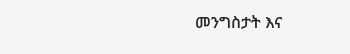መንግስታት እና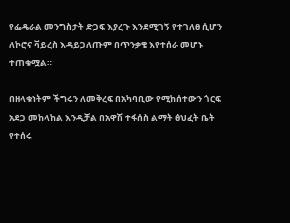የፌዴራል መንግስታት ድጋፍ እያረጉ እንደሚገኝ የተገለፀ ሲሆን ለኮሮና ቫይረስ እዳይጋለጡም በጥንቃቄ እየተሰራ መሆኑ ተጠቁሟል።

በዘላቁነትም ችግሩን ለመቅረፍ በአካባቢው የሚከሰተውን ጎርፍ አደጋ መከላከል እንዲቻል በአዋሽ ተፋሰስ ልማት ፅህፈት ቤት የተሰሩ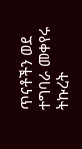ጥናቶችን ወደ ተግባራ መቀየሩ ትኩረት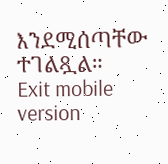እንደሚሰጣቸው ተገልጿል።
Exit mobile version